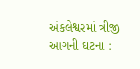અંકલેશ્વરમાં ત્રીજી આગની ઘટના :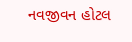નવજીવન હોટલ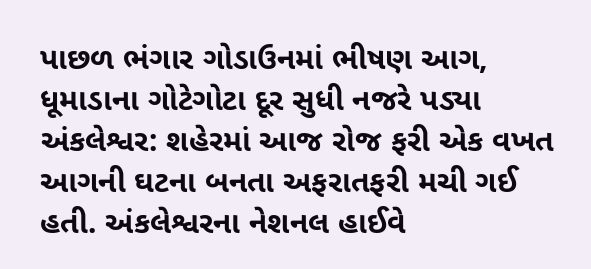પાછળ ભંગાર ગોડાઉનમાં ભીષણ આગ, ધૂમાડાના ગોટેગોટા દૂર સુધી નજરે પડ્યા
અંકલેશ્વર: શહેરમાં આજ રોજ ફરી એક વખત આગની ઘટના બનતા અફરાતફરી મચી ગઈ હતી. અંકલેશ્વરના નેશનલ હાઈવે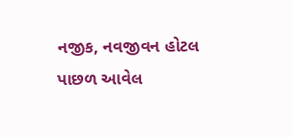નજીક, નવજીવન હોટલ પાછળ આવેલ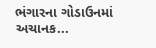ભંગારના ગોડાઉનમાં અચાનક...